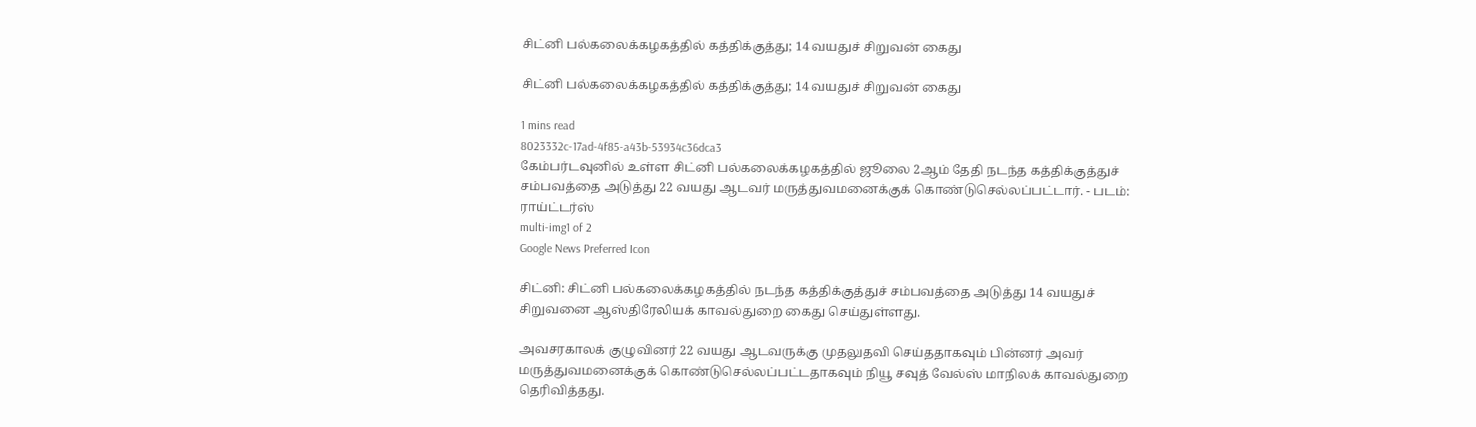சிட்னி பல்கலைக்கழகத்தில் கத்திக்குத்து; 14 வயதுச் சிறுவன் கைது

சிட்னி பல்கலைக்கழகத்தில் கத்திக்குத்து; 14 வயதுச் சிறுவன் கைது

1 mins read
8023332c-17ad-4f85-a43b-53934c36dca3
கேம்பர்டவுனில் உள்ள சிட்னி பல்கலைக்கழகத்தில் ஜூலை 2ஆம் தேதி நடந்த கத்திக்குத்துச் சம்பவத்தை அடுத்து 22 வயது ஆடவர் மருத்துவமனைக்குக் கொண்டுசெல்லப்பட்டார். - படம்: ராய்ட்டர்ஸ்
multi-img1 of 2
Google News Preferred Icon

சிட்னி: சிட்னி பல்கலைக்கழகத்தில் நடந்த கத்திக்குத்துச் சம்பவத்தை அடுத்து 14 வயதுச் சிறுவனை ஆஸ்திரேலியக் காவல்துறை கைது செய்துள்ளது.

அவசரகாலக் குழுவினர் 22 வயது ஆடவருக்கு முதலுதவி செய்ததாகவும் பின்னர் அவர் மருத்துவமனைக்குக் கொண்டுசெல்லப்பட்டதாகவும் நியூ சவுத் வேல்ஸ் மாநிலக் காவல்துறை தெரிவித்தது.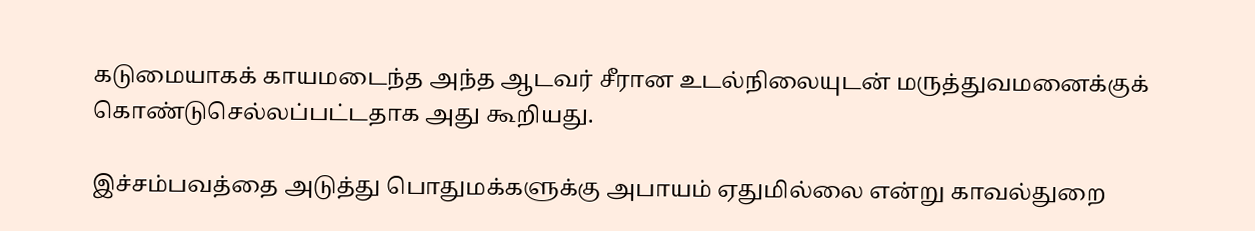கடுமையாகக் காயமடைந்த அந்த ஆடவர் சீரான உடல்நிலையுடன் மருத்துவமனைக்குக் கொண்டுசெல்லப்பட்டதாக அது கூறியது.

இச்சம்பவத்தை அடுத்து பொதுமக்களுக்கு அபாயம் ஏதுமில்லை என்று காவல்துறை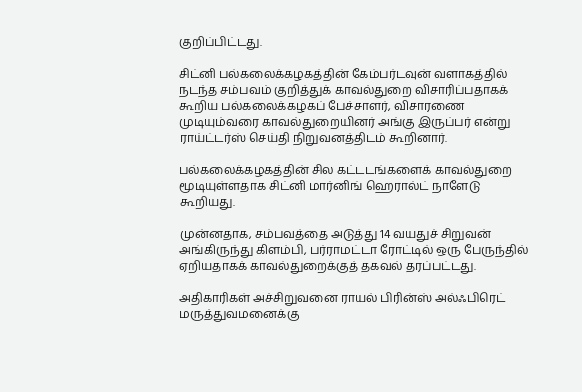குறிப்பிட்டது.

சிட்னி பல்கலைக்கழகத்தின் கேம்பர்டவுன் வளாகத்தில் நடந்த சம்பவம் குறித்துக் காவல்துறை விசாரிப்பதாகக் கூறிய பல்கலைக்கழகப் பேச்சாளர், விசாரணை முடியும்வரை காவல்துறையினர் அங்கு இருப்பர் என்று ராய்ட்டர்ஸ் செய்தி நிறுவனத்திடம் கூறினார்.

பல்கலைக்கழகத்தின் சில கட்டடங்களைக் காவல்துறை மூடியுள்ளதாக சிட்னி மார்னிங் ஹெரால்ட் நாளேடு கூறியது.

முன்னதாக, சம்பவத்தை அடுத்து 14 வயதுச் சிறுவன் அங்கிருந்து கிளம்பி, பர்ராமட்டா ரோட்டில் ஒரு பேருந்தில் ஏறியதாகக் காவல்துறைக்குத் தகவல் தரப்பட்டது.

அதிகாரிகள் அச்சிறுவனை ராயல் பிரின்ஸ் அல்ஃபிரெட் மருத்துவமனைக்கு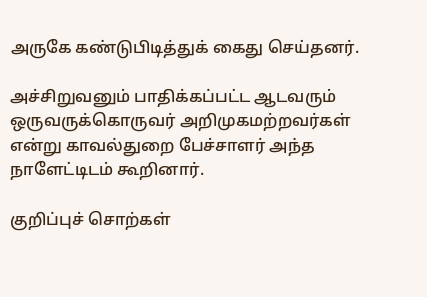அருகே கண்டுபிடித்துக் கைது செய்தனர்.

அச்சிறுவனும் பாதிக்கப்பட்ட ஆடவரும் ஒருவருக்கொருவர் அறிமுகமற்றவர்கள் என்று காவல்துறை பேச்சாளர் அந்த நாளேட்டிடம் கூறினார்.

குறிப்புச் சொற்கள்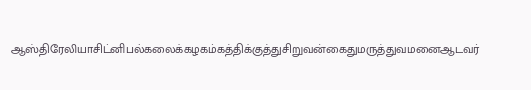ஆஸ்திரேலியாசிட்னிபல்கலைக்கழகம்கத்திக்குத்துசிறுவன்கைதுமருத்துவமனைஆடவர்